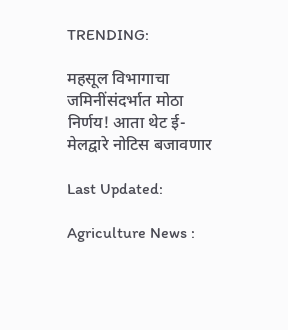TRENDING:

महसूल विभागाचा जमिनींसंदर्भात मोठा निर्णय! आता थेट ई-मेलद्वारे नोटिस बजावणार

Last Updated:

Agriculture News :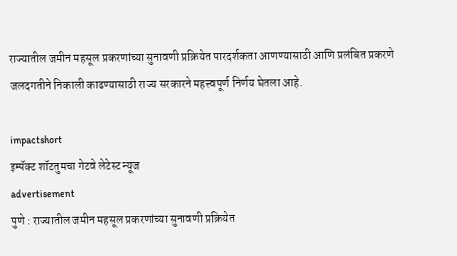राज्यातील जमीन महसूल प्रकरणांच्या सुनावणी प्रक्रियेत पारदर्शकता आणण्यासाठी आणि प्रलंबित प्रकरणे जलदगतीने निकाली काढण्यासाठी राज्य सरकारने महत्त्वपूर्ण निर्णय घेतला आहे.

impactshort
इम्पॅक्ट शॉटतुमचा गेटवे लेटेस्ट न्यूज
advertisement
पुणे : राज्यातील जमीन महसूल प्रकरणांच्या सुनावणी प्रक्रियेत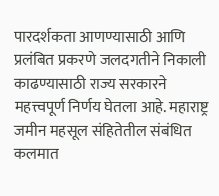पारदर्शकता आणण्यासाठी आणि प्रलंबित प्रकरणे जलदगतीने निकाली काढण्यासाठी राज्य सरकारने महत्त्वपूर्ण निर्णय घेतला आहे. महाराष्ट्र जमीन महसूल संहितेतील संबंधित कलमात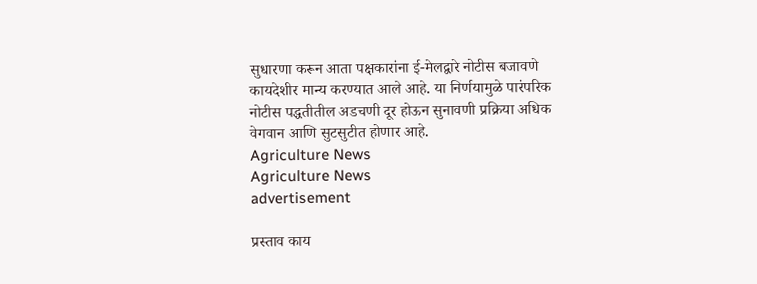सुधारणा करून आता पक्षकारांना ई-मेलद्वारे नोटीस बजावणे कायदेशीर मान्य करण्यात आले आहे. या निर्णयामुळे पारंपरिक नोटीस पद्धतीतील अडचणी दूर होऊन सुनावणी प्रक्रिया अधिक वेगवान आणि सुटसुटीत होणार आहे.
Agriculture News
Agriculture News
advertisement

प्रस्ताव काय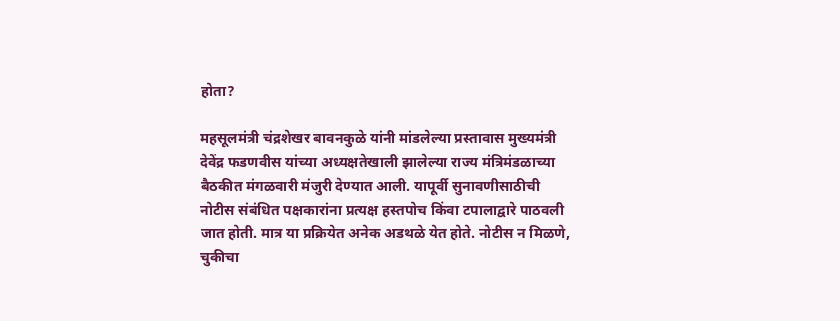होता?

महसूलमंत्री चंद्रशेखर बावनकुळे यांनी मांडलेल्या प्रस्तावास मुख्यमंत्री देवेंद्र फडणवीस यांच्या अध्यक्षतेखाली झालेल्या राज्य मंत्रिमंडळाच्या बैठकीत मंगळवारी मंजुरी देण्यात आली. यापूर्वी सुनावणीसाठीची नोटीस संबंधित पक्षकारांना प्रत्यक्ष हस्तपोच किंवा टपालाद्वारे पाठवली जात होती. मात्र या प्रक्रियेत अनेक अडथळे येत होते. नोटीस न मिळणे, चुकीचा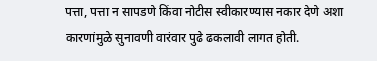पत्ता, पत्ता न सापडणे किंवा नोटीस स्वीकारण्यास नकार देणे अशा कारणांमुळे सुनावणी वारंवार पुढे ढकलावी लागत होती.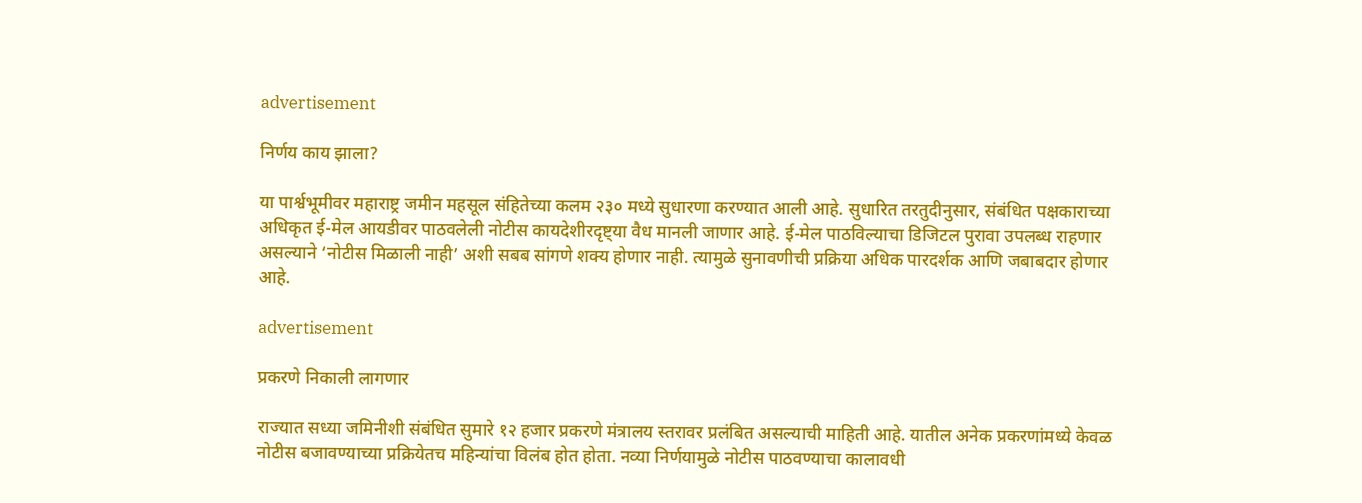advertisement

निर्णय काय झाला?

या पार्श्वभूमीवर महाराष्ट्र जमीन महसूल संहितेच्या कलम २३० मध्ये सुधारणा करण्यात आली आहे. सुधारित तरतुदीनुसार, संबंधित पक्षकाराच्या अधिकृत ई-मेल आयडीवर पाठवलेली नोटीस कायदेशीरदृष्ट्या वैध मानली जाणार आहे. ई-मेल पाठविल्याचा डिजिटल पुरावा उपलब्ध राहणार असल्याने ‘नोटीस मिळाली नाही’ अशी सबब सांगणे शक्य होणार नाही. त्यामुळे सुनावणीची प्रक्रिया अधिक पारदर्शक आणि जबाबदार होणार आहे.

advertisement

प्रकरणे निकाली लागणार

राज्यात सध्या जमिनीशी संबंधित सुमारे १२ हजार प्रकरणे मंत्रालय स्तरावर प्रलंबित असल्याची माहिती आहे. यातील अनेक प्रकरणांमध्ये केवळ नोटीस बजावण्याच्या प्रक्रियेतच महिन्यांचा विलंब होत होता. नव्या निर्णयामुळे नोटीस पाठवण्याचा कालावधी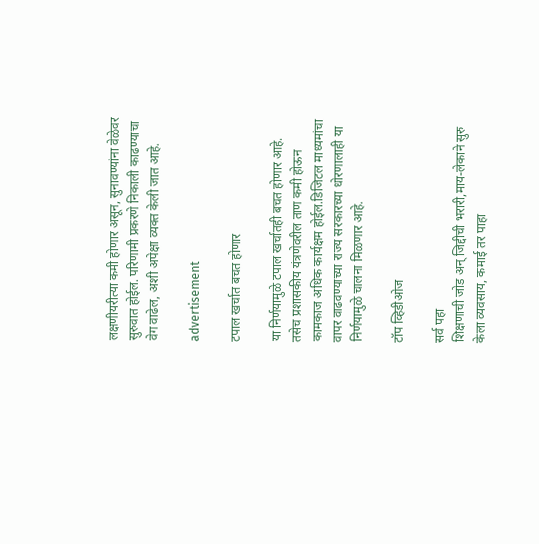लक्षणीयरीत्या कमी होणार असून, सुनावण्यांना वेळेवर सुरुवात होईल. परिणामी प्रकरणे निकाली काढण्याचा वेग वाढेल, अशी अपेक्षा व्यक्त केली जात आहे.

advertisement

टपाल खर्चात बचत होणार

या निर्णयामुळे टपाल खर्चातही बचत होणार आहे. तसेच प्रशासकीय यंत्रणेवरील ताण कमी होऊन कामकाज अधिक कार्यक्षम होईल.डिजिटल माध्यमांचा वापर वाढवण्याच्या राज्य सरकारच्या धोरणालाही या निर्णयामुळे चालना मिळणार आहे.

टॉप व्हिडीओज

सर्व पहा
शिक्षणाची जोड अन् जिद्दीची भरारी,माय-लेकाने सुरु केला व्यवसाय, कमाई तर पाहा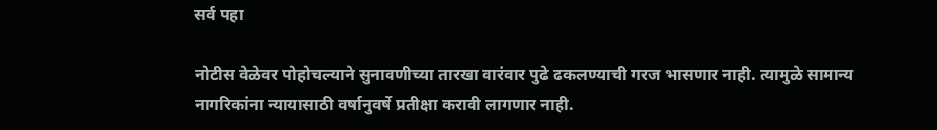सर्व पहा

नोटीस वेळेवर पोहोचल्याने सुनावणीच्या तारखा वारंवार पुढे ढकलण्याची गरज भासणार नाही. त्यामुळे सामान्य नागरिकांना न्यायासाठी वर्षानुवर्षे प्रतीक्षा करावी लागणार नाही.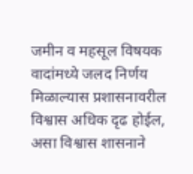जमीन व महसूल विषयक वादांमध्ये जलद निर्णय मिळाल्यास प्रशासनावरील विश्वास अधिक दृढ होईल, असा विश्वास शासनाने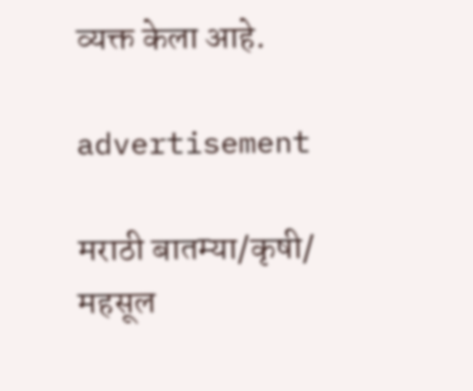व्यक्त केला आहे.

advertisement

मराठी बातम्या/कृषी/
महसूल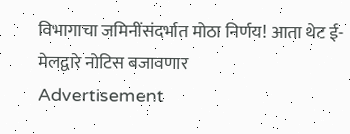विभागाचा जमिनींसंदर्भात मोठा निर्णय! आता थेट ई-मेलद्वारे नोटिस बजावणार
Advertisement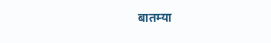बातम्या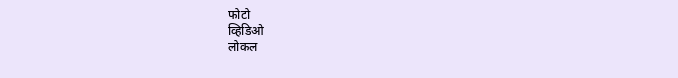फोटो
व्हिडिओ
लोकल